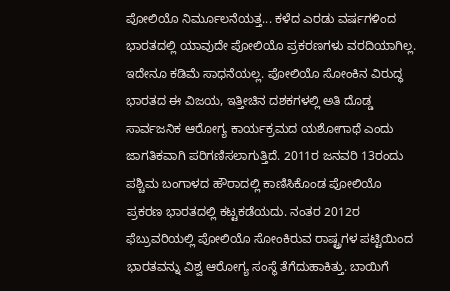ಪೋಲಿಯೊ ನಿರ್ಮೂಲನೆಯತ್ತ... ಕಳೆದ ಎರಡು ವರ್ಷಗಳಿಂದ ಭಾರತದಲ್ಲಿ ಯಾವುದೇ ಪೋಲಿಯೊ ಪ್ರಕರಣಗಳು ವರದಿಯಾಗಿಲ್ಲ. ಇದೇನೂ ಕಡಿಮೆ ಸಾಧನೆಯಲ್ಲ. ಪೋಲಿಯೊ ಸೋಂಕಿನ ವಿರುದ್ಧ ಭಾರತದ ಈ ವಿಜಯ, ಇತ್ತೀಚಿನ ದಶಕಗಳಲ್ಲಿ ಅತಿ ದೊಡ್ಡ ಸಾರ್ವಜನಿಕ ಆರೋಗ್ಯ ಕಾರ್ಯಕ್ರಮದ ಯಶೋಗಾಥೆ ಎಂದು ಜಾಗತಿಕವಾಗಿ ಪರಿಗಣಿಸಲಾಗುತ್ತಿದೆ. 2011ರ ಜನವರಿ 13ರಂದು ಪಶ್ಚಿಮ ಬಂಗಾಳದ ಹೌರಾದಲ್ಲಿ ಕಾಣಿಸಿಕೊಂಡ ಪೋಲಿಯೊ ಪ್ರಕರಣ ಭಾರತದಲ್ಲಿ ಕಟ್ಟಕಡೆಯದು. ನಂತರ 2012ರ ಫೆಬ್ರುವರಿಯಲ್ಲಿ ಪೋಲಿಯೊ ಸೋಂಕಿರುವ ರಾಷ್ಟ್ರಗಳ ಪಟ್ಟಿಯಿಂದ ಭಾರತವನ್ನು ವಿಶ್ವ ಆರೋಗ್ಯ ಸಂಸ್ಥೆ ತೆಗೆದುಹಾಕಿತ್ತು. ಬಾಯಿಗೆ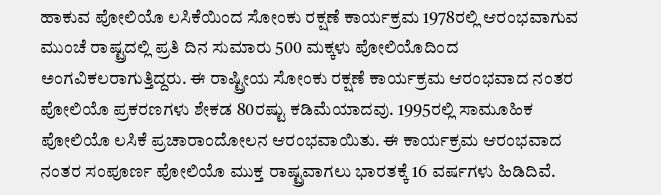ಹಾಕುವ ಪೋಲಿಯೊ ಲಸಿಕೆಯಿಂದ ಸೋಂಕು ರಕ್ಷಣೆ ಕಾರ್ಯಕ್ರಮ 1978ರಲ್ಲಿ ಆರಂಭವಾಗುವ ಮುಂಚೆ ರಾಷ್ಟ್ರದಲ್ಲಿ ಪ್ರತಿ ದಿನ ಸುಮಾರು 500 ಮಕ್ಕಳು ಪೋಲಿಯೊದಿಂದ ಅಂಗವಿಕಲರಾಗುತ್ತಿದ್ದರು. ಈ ರಾಷ್ಟ್ರೀಯ ಸೋಂಕು ರಕ್ಷಣೆ ಕಾರ್ಯಕ್ರಮ ಆರಂಭವಾದ ನಂತರ ಪೋಲಿಯೊ ಪ್ರಕರಣಗಳು ಶೇಕಡ 80ರಷ್ಟು ಕಡಿಮೆಯಾದವು. 1995ರಲ್ಲಿ ಸಾಮೂಹಿಕ ಪೋಲಿಯೊ ಲಸಿಕೆ ಪ್ರಚಾರಾಂದೋಲನ ಆರಂಭವಾಯಿತು. ಈ ಕಾರ್ಯಕ್ರಮ ಆರಂಭವಾದ ನಂತರ ಸಂಪೂರ್ಣ ಪೋಲಿಯೊ ಮುಕ್ತ ರಾಷ್ಟ್ರವಾಗಲು ಭಾರತಕ್ಕೆ 16 ವರ್ಷಗಳು ಹಿಡಿದಿವೆ.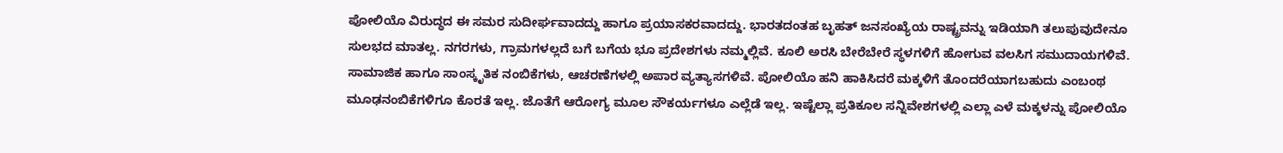ಪೋಲಿಯೊ ವಿರುದ್ಧದ ಈ ಸಮರ ಸುದೀರ್ಘವಾದದ್ದು ಹಾಗೂ ಪ್ರಯಾಸಕರವಾದದ್ದು. ಭಾರತದಂತಹ ಬೃಹತ್ ಜನಸಂಖ್ಯೆಯ ರಾಷ್ಟ್ರವನ್ನು ಇಡಿಯಾಗಿ ತಲುಪುವುದೇನೂ ಸುಲಭದ ಮಾತಲ್ಲ. ನಗರಗಳು, ಗ್ರಾಮಗಳಲ್ಲದೆ ಬಗೆ ಬಗೆಯ ಭೂ ಪ್ರದೇಶಗಳು ನಮ್ಮಲ್ಲಿವೆ. ಕೂಲಿ ಅರಸಿ ಬೇರೆಬೇರೆ ಸ್ಥಳಗಳಿಗೆ ಹೋಗುವ ವಲಸಿಗ ಸಮುದಾಯಗಳಿವೆ. ಸಾಮಾಜಿಕ ಹಾಗೂ ಸಾಂಸ್ಕೃತಿಕ ನಂಬಿಕೆಗಳು, ಆಚರಣೆಗಳಲ್ಲಿ ಅಪಾರ ವ್ಯತ್ಯಾಸಗಳಿವೆ. ಪೋಲಿಯೊ ಹನಿ ಹಾಕಿಸಿದರೆ ಮಕ್ಕಳಿಗೆ ತೊಂದರೆಯಾಗಬಹುದು ಎಂಬಂಥ ಮೂಢನಂಬಿಕೆಗಳಿಗೂ ಕೊರತೆ ಇಲ್ಲ. ಜೊತೆಗೆ ಆರೋಗ್ಯ ಮೂಲ ಸೌಕರ್ಯಗಳೂ ಎಲ್ಲೆಡೆ ಇಲ್ಲ. ಇಷ್ಟೆಲ್ಲಾ ಪ್ರತಿಕೂಲ ಸನ್ನಿವೇಶಗಳಲ್ಲಿ ಎಲ್ಲಾ ಎಳೆ ಮಕ್ಕಳನ್ನು ಪೋಲಿಯೊ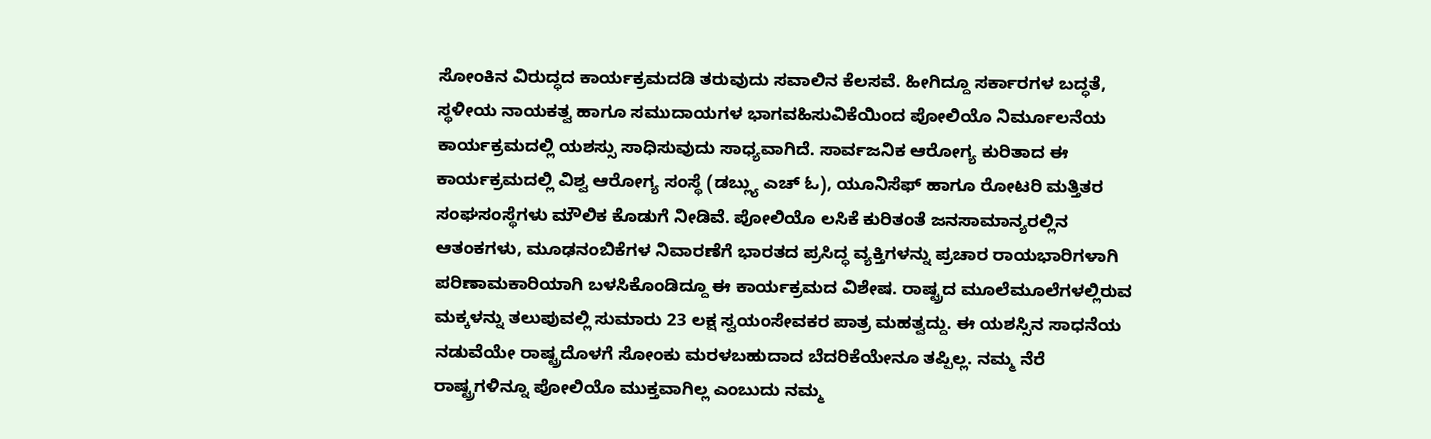ಸೋಂಕಿನ ವಿರುದ್ಧದ ಕಾರ್ಯಕ್ರಮದಡಿ ತರುವುದು ಸವಾಲಿನ ಕೆಲಸವೆ. ಹೀಗಿದ್ದೂ ಸರ್ಕಾರಗಳ ಬದ್ಧತೆ, ಸ್ಥಳೀಯ ನಾಯಕತ್ವ ಹಾಗೂ ಸಮುದಾಯಗಳ ಭಾಗವಹಿಸುವಿಕೆಯಿಂದ ಪೋಲಿಯೊ ನಿರ್ಮೂಲನೆಯ ಕಾರ್ಯಕ್ರಮದಲ್ಲಿ ಯಶಸ್ಸು ಸಾಧಿಸುವುದು ಸಾಧ್ಯವಾಗಿದೆ. ಸಾರ್ವಜನಿಕ ಆರೋಗ್ಯ ಕುರಿತಾದ ಈ ಕಾರ್ಯಕ್ರಮದಲ್ಲಿ ವಿಶ್ವ ಆರೋಗ್ಯ ಸಂಸ್ಥೆ (ಡಬ್ಲ್ಯು ಎಚ್ ಓ), ಯೂನಿಸೆಫ್ ಹಾಗೂ ರೋಟರಿ ಮತ್ತಿತರ ಸಂಘಸಂಸ್ಥೆಗಳು ಮೌಲಿಕ ಕೊಡುಗೆ ನೀಡಿವೆ. ಪೋಲಿಯೊ ಲಸಿಕೆ ಕುರಿತಂತೆ ಜನಸಾಮಾನ್ಯರಲ್ಲಿನ ಆತಂಕಗಳು, ಮೂಢನಂಬಿಕೆಗಳ ನಿವಾರಣೆಗೆ ಭಾರತದ ಪ್ರಸಿದ್ಧ ವ್ಯಕ್ತಿಗಳನ್ನು ಪ್ರಚಾರ ರಾಯಭಾರಿಗಳಾಗಿ ಪರಿಣಾಮಕಾರಿಯಾಗಿ ಬಳಸಿಕೊಂಡಿದ್ದೂ ಈ ಕಾರ್ಯಕ್ರಮದ ವಿಶೇಷ. ರಾಷ್ಟ್ರದ ಮೂಲೆಮೂಲೆಗಳಲ್ಲಿರುವ ಮಕ್ಕಳನ್ನು ತಲುಪುವಲ್ಲಿ ಸುಮಾರು 23 ಲಕ್ಷ ಸ್ವಯಂಸೇವಕರ ಪಾತ್ರ ಮಹತ್ವದ್ದು. ಈ ಯಶಸ್ಸಿನ ಸಾಧನೆಯ ನಡುವೆಯೇ ರಾಷ್ಟ್ರದೊಳಗೆ ಸೋಂಕು ಮರಳಬಹುದಾದ ಬೆದರಿಕೆಯೇನೂ ತಪ್ಪಿಲ್ಲ. ನಮ್ಮ ನೆರೆ ರಾಷ್ಟ್ರಗಳಿನ್ನೂ ಪೋಲಿಯೊ ಮುಕ್ತವಾಗಿಲ್ಲ ಎಂಬುದು ನಮ್ಮ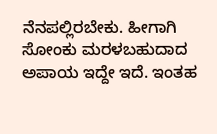ನೆನಪಲ್ಲಿರಬೇಕು. ಹೀಗಾಗಿ ಸೋಂಕು ಮರಳಬಹುದಾದ ಅಪಾಯ ಇದ್ದೇ ಇದೆ. ಇಂತಹ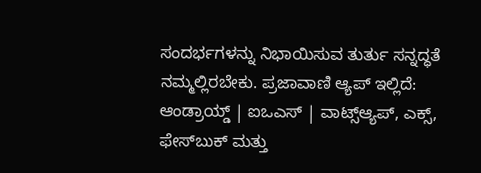ಸಂದರ್ಭಗಳನ್ನು ನಿಭಾಯಿಸುವ ತುರ್ತು ಸನ್ನದ್ಧತೆ ನಮ್ಮಲ್ಲಿರಬೇಕು. ಪ್ರಜಾವಾಣಿ ಆ್ಯಪ್ ಇಲ್ಲಿದೆ: ಆಂಡ್ರಾಯ್ಡ್ | ಐಒಎಸ್ | ವಾಟ್ಸ್ಆ್ಯಪ್, ಎಕ್ಸ್, ಫೇಸ್‌ಬುಕ್ ಮತ್ತು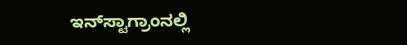ಇನ್‌ಸ್ಟಾಗ್ರಾಂನಲ್ಲಿ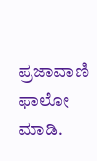ಪ್ರಜಾವಾಣಿ ಫಾಲೋ ಮಾಡಿ.